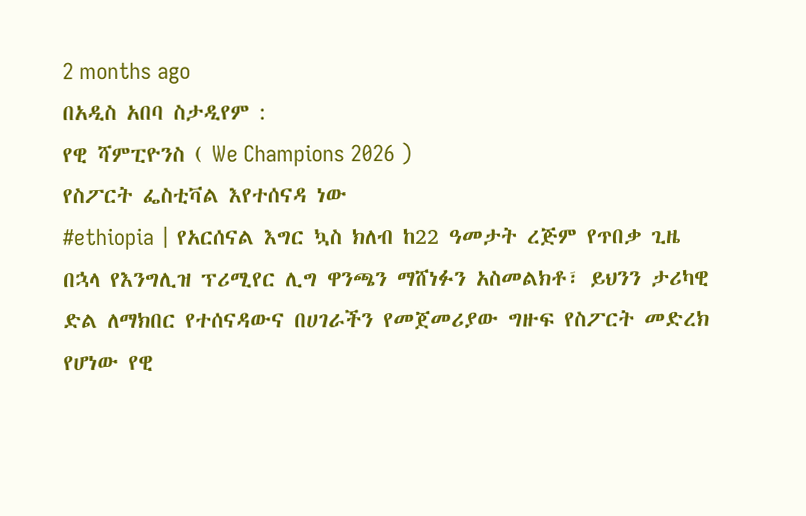2 months ago
በአዲስ አበባ ስታዲየም :
የዊ ሻምፒዮንስ ( We Champions 2026 )
የስፖርት ፌስቲቫል እየተሰናዳ ነው
#ethiopia | የአርሰናል እግር ኳስ ክለብ ከ22 ዓመታት ረጅም የጥበቃ ጊዜ በኋላ የእንግሊዝ ፕሪሚየር ሊግ ዋንጫን ማሸነፉን አስመልክቶ፣ ይህንን ታሪካዊ ድል ለማክበር የተሰናዳውና በሀገራችን የመጀመሪያው ግዙፍ የስፖርት መድረክ የሆነው የዊ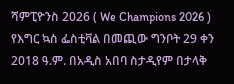ሻምፒዮንስ 2026 ( We Champions 2026 ) የእግር ኳስ ፌስቲቫል በመጪው ግንቦት 29 ቀን 2018 ዓ.ም. በአዲስ አበባ ስታዲየም በታላቅ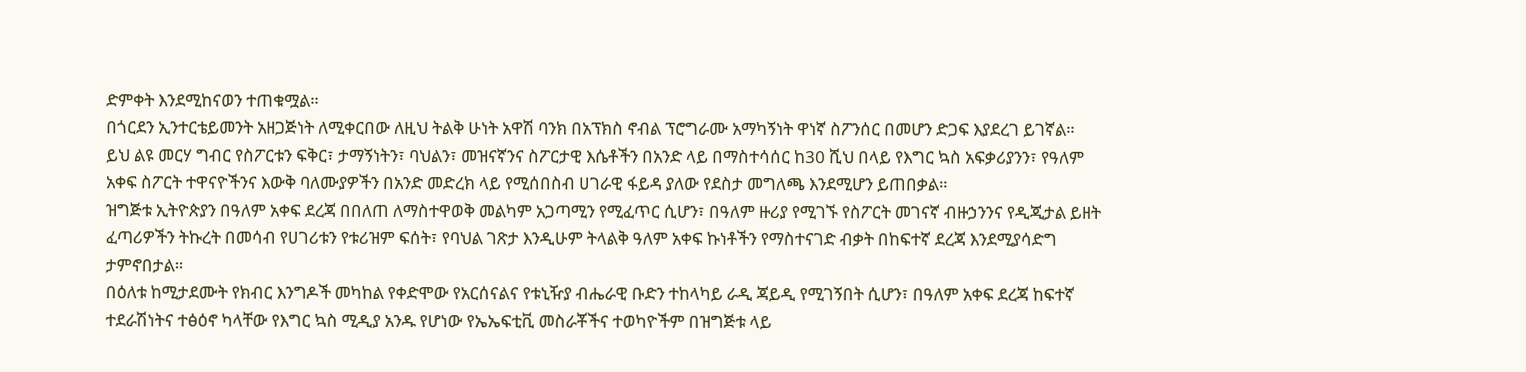ድምቀት እንደሚከናወን ተጠቁሟል።
በጎርደን ኢንተርቴይመንት አዘጋጅነት ለሚቀርበው ለዚህ ትልቅ ሁነት አዋሽ ባንክ በአፕክስ ኖብል ፕሮግራሙ አማካኝነት ዋነኛ ስፖንሰር በመሆን ድጋፍ እያደረገ ይገኛል።
ይህ ልዩ መርሃ ግብር የስፖርቱን ፍቅር፣ ታማኝነትን፣ ባህልን፣ መዝናኛንና ስፖርታዊ እሴቶችን በአንድ ላይ በማስተሳሰር ከ30 ሺህ በላይ የእግር ኳስ አፍቃሪያንን፣ የዓለም አቀፍ ስፖርት ተዋናዮችንና እውቅ ባለሙያዎችን በአንድ መድረክ ላይ የሚሰበስብ ሀገራዊ ፋይዳ ያለው የደስታ መግለጫ እንደሚሆን ይጠበቃል።
ዝግጅቱ ኢትዮጵያን በዓለም አቀፍ ደረጃ በበለጠ ለማስተዋወቅ መልካም አጋጣሚን የሚፈጥር ሲሆን፣ በዓለም ዙሪያ የሚገኙ የስፖርት መገናኛ ብዙኃንንና የዲጂታል ይዘት ፈጣሪዎችን ትኩረት በመሳብ የሀገሪቱን የቱሪዝም ፍሰት፣ የባህል ገጽታ እንዲሁም ትላልቅ ዓለም አቀፍ ኩነቶችን የማስተናገድ ብቃት በከፍተኛ ደረጃ እንደሚያሳድግ ታምኖበታል።
በዕለቱ ከሚታደሙት የክብር እንግዶች መካከል የቀድሞው የአርሰናልና የቱኒዥያ ብሔራዊ ቡድን ተከላካይ ራዲ ጃይዲ የሚገኝበት ሲሆን፣ በዓለም አቀፍ ደረጃ ከፍተኛ ተደራሽነትና ተፅዕኖ ካላቸው የእግር ኳስ ሚዲያ አንዱ የሆነው የኤኤፍቲቪ መስራቾችና ተወካዮችም በዝግጅቱ ላይ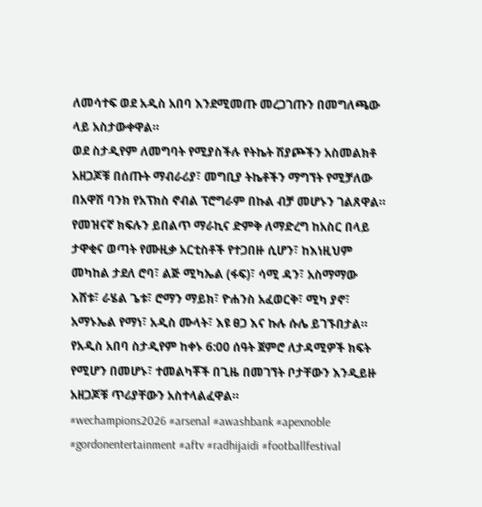ለመሳተፍ ወደ አዲስ አበባ እንደሚመጡ መረጋገጡን በመግለጫው ላይ አስታውቀዋል።
ወደ ስታዲየም ለመግባት የሚያስችሉ የትኬት ሽያጮችን አስመልክቶ አዘጋጆቹ በሰጡት ማብራሪያ፣ መግቢያ ትኬቶችን ማግኘት የሚቻለው በአዋሽ ባንክ የአፕክስ ኖብል ፕሮግራም በኩል ብቻ መሆኑን ገልጸዋል።
የመዝናኛ ክፍሉን ይበልጥ ማራኪና ድምቅ ለማድረግ ከአስር በላይ ታዋቂና ወጣት የሙዚቃ አርቲስቶች የተጋበዙ ሲሆን፣ ከእነዚህም መካከል ታደለ ሮባ፣ ልጅ ሚካኤል (ፋፍ)፣ ሳሚ ዳን፣ አስማማው እሸቱ፣ ራሄል ጌቱ፣ ሮማን ማይክ፣ ዮሐንስ አፈወርቅ፣ ሚካ ያኖ፣ አማኑኤል የማነ፣ አዲስ ሙላት፣ እዩ ፀጋ እና ኩሉ ሱሌ ይገኙበታል።
የአዲስ አበባ ስታዲየም ከቀኑ 6:00 ሰዓት ጀምሮ ለታዳሚዎች ክፍት የሚሆን በመሆኑ፣ ተመልካቾች በጊዜ በመገኘት ቦታቸውን እንዲይዙ አዘጋጆቹ ጥሪያቸውን አስተላልፈዋል።
#wechampions2026 #arsenal #awashbank #apexnoble #gordonentertainment #aftv #radhijaidi #footballfestival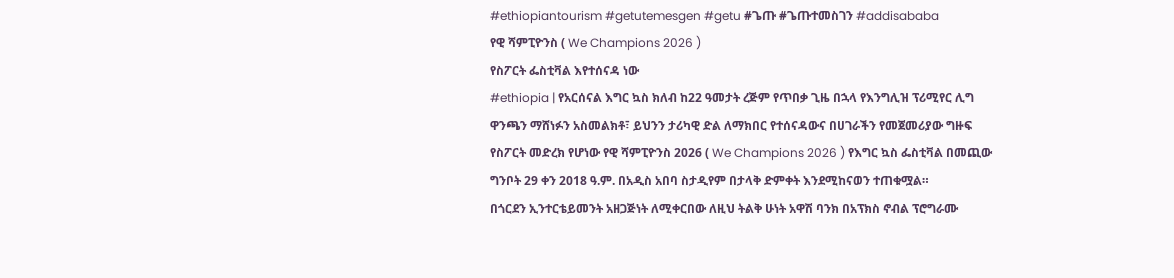#ethiopiantourism #getutemesgen #getu #ጌጡ #ጌጡተመስገን #addisababa
የዊ ሻምፒዮንስ ( We Champions 2026 )
የስፖርት ፌስቲቫል እየተሰናዳ ነው
#ethiopia | የአርሰናል እግር ኳስ ክለብ ከ22 ዓመታት ረጅም የጥበቃ ጊዜ በኋላ የእንግሊዝ ፕሪሚየር ሊግ ዋንጫን ማሸነፉን አስመልክቶ፣ ይህንን ታሪካዊ ድል ለማክበር የተሰናዳውና በሀገራችን የመጀመሪያው ግዙፍ የስፖርት መድረክ የሆነው የዊ ሻምፒዮንስ 2026 ( We Champions 2026 ) የእግር ኳስ ፌስቲቫል በመጪው ግንቦት 29 ቀን 2018 ዓ.ም. በአዲስ አበባ ስታዲየም በታላቅ ድምቀት እንደሚከናወን ተጠቁሟል።
በጎርደን ኢንተርቴይመንት አዘጋጅነት ለሚቀርበው ለዚህ ትልቅ ሁነት አዋሽ ባንክ በአፕክስ ኖብል ፕሮግራሙ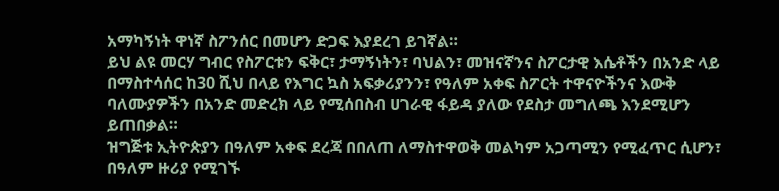አማካኝነት ዋነኛ ስፖንሰር በመሆን ድጋፍ እያደረገ ይገኛል።
ይህ ልዩ መርሃ ግብር የስፖርቱን ፍቅር፣ ታማኝነትን፣ ባህልን፣ መዝናኛንና ስፖርታዊ እሴቶችን በአንድ ላይ በማስተሳሰር ከ30 ሺህ በላይ የእግር ኳስ አፍቃሪያንን፣ የዓለም አቀፍ ስፖርት ተዋናዮችንና እውቅ ባለሙያዎችን በአንድ መድረክ ላይ የሚሰበስብ ሀገራዊ ፋይዳ ያለው የደስታ መግለጫ እንደሚሆን ይጠበቃል።
ዝግጅቱ ኢትዮጵያን በዓለም አቀፍ ደረጃ በበለጠ ለማስተዋወቅ መልካም አጋጣሚን የሚፈጥር ሲሆን፣ በዓለም ዙሪያ የሚገኙ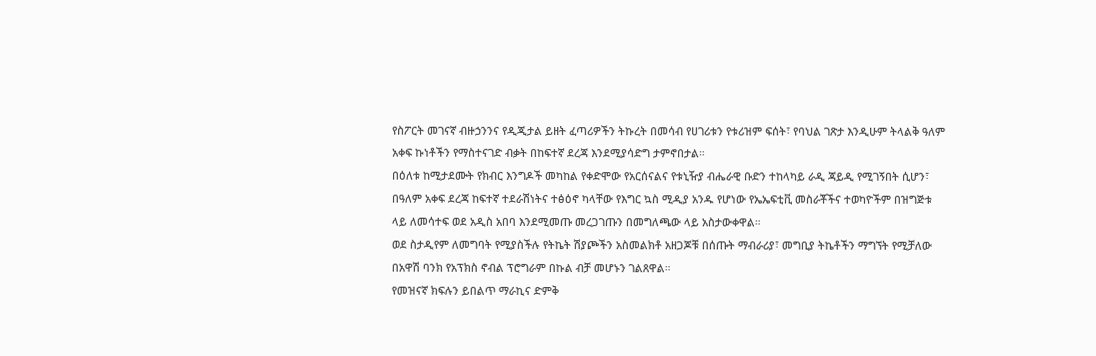የስፖርት መገናኛ ብዙኃንንና የዲጂታል ይዘት ፈጣሪዎችን ትኩረት በመሳብ የሀገሪቱን የቱሪዝም ፍሰት፣ የባህል ገጽታ እንዲሁም ትላልቅ ዓለም አቀፍ ኩነቶችን የማስተናገድ ብቃት በከፍተኛ ደረጃ እንደሚያሳድግ ታምኖበታል።
በዕለቱ ከሚታደሙት የክብር እንግዶች መካከል የቀድሞው የአርሰናልና የቱኒዥያ ብሔራዊ ቡድን ተከላካይ ራዲ ጃይዲ የሚገኝበት ሲሆን፣ በዓለም አቀፍ ደረጃ ከፍተኛ ተደራሽነትና ተፅዕኖ ካላቸው የእግር ኳስ ሚዲያ አንዱ የሆነው የኤኤፍቲቪ መስራቾችና ተወካዮችም በዝግጅቱ ላይ ለመሳተፍ ወደ አዲስ አበባ እንደሚመጡ መረጋገጡን በመግለጫው ላይ አስታውቀዋል።
ወደ ስታዲየም ለመግባት የሚያስችሉ የትኬት ሽያጮችን አስመልክቶ አዘጋጆቹ በሰጡት ማብራሪያ፣ መግቢያ ትኬቶችን ማግኘት የሚቻለው በአዋሽ ባንክ የአፕክስ ኖብል ፕሮግራም በኩል ብቻ መሆኑን ገልጸዋል።
የመዝናኛ ክፍሉን ይበልጥ ማራኪና ድምቅ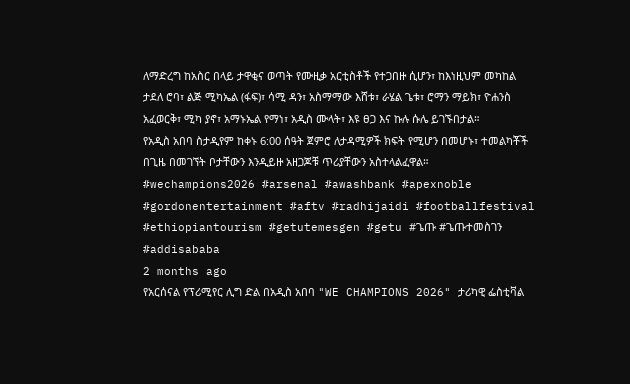ለማድረግ ከአስር በላይ ታዋቂና ወጣት የሙዚቃ አርቲስቶች የተጋበዙ ሲሆን፣ ከእነዚህም መካከል ታደለ ሮባ፣ ልጅ ሚካኤል (ፋፍ)፣ ሳሚ ዳን፣ አስማማው እሸቱ፣ ራሄል ጌቱ፣ ሮማን ማይክ፣ ዮሐንስ አፈወርቅ፣ ሚካ ያኖ፣ አማኑኤል የማነ፣ አዲስ ሙላት፣ እዩ ፀጋ እና ኩሉ ሱሌ ይገኙበታል።
የአዲስ አበባ ስታዲየም ከቀኑ 6:00 ሰዓት ጀምሮ ለታዳሚዎች ክፍት የሚሆን በመሆኑ፣ ተመልካቾች በጊዜ በመገኘት ቦታቸውን እንዲይዙ አዘጋጆቹ ጥሪያቸውን አስተላልፈዋል።
#wechampions2026 #arsenal #awashbank #apexnoble #gordonentertainment #aftv #radhijaidi #footballfestival #ethiopiantourism #getutemesgen #getu #ጌጡ #ጌጡተመስገን #addisababa
2 months ago
የአርሰናል የፕሪሚየር ሊግ ድል በአዲስ አበባ "WE CHAMPIONS 2026" ታሪካዊ ፌስቲቫል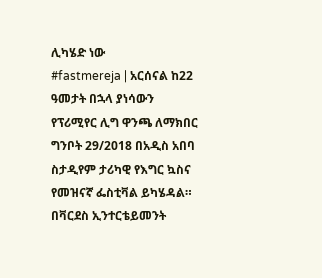ሊካሄድ ነው
#fastmereja | አርሰናል ከ22 ዓመታት በኋላ ያነሳውን የፕሪሚየር ሊግ ዋንጫ ለማክበር ግንቦት 29/2018 በአዲስ አበባ ስታዲየም ታሪካዊ የእግር ኳስና የመዝናኛ ፌስቲቫል ይካሄዳል። በቫርደስ ኢንተርቴይመንት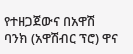የተዘጋጀውና በአዋሽ ባንክ (አዋሽብር ፕሮ) ዋና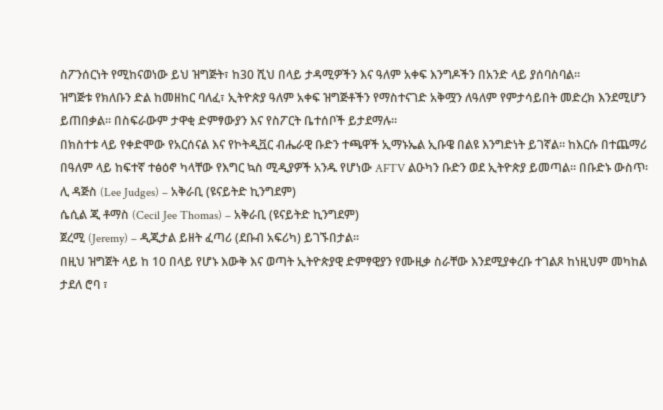ስፖንሰርነት የሚከናወነው ይህ ዝግጅት፣ ከ30 ሺህ በላይ ታዳሚዎችን እና ዓለም አቀፍ እንግዶችን በአንድ ላይ ያሰባስባል።
ዝግጅቱ የክለቡን ድል ከመዘከር ባለፈ፣ ኢትዮጵያ ዓለም አቀፍ ዝግጅቶችን የማስተናገድ አቅሟን ለዓለም የምታሳይበት መድረክ እንደሚሆን ይጠበቃል። በስፍራውም ታዋቂ ድምፃውያን እና የስፖርት ቤተሰቦች ይታደማሉ።
በክስተቱ ላይ የቀድሞው የአርሰናል እና የኮትዲቯር ብሔራዊ ቡድን ተጫዋች ኢማኑኤል ኢቡዌ በልዩ እንግድነት ይገኛል። ከእርሱ በተጨማሪ በዓለም ላይ ከፍተኛ ተፅዕኖ ካላቸው የእግር ኳስ ሚዲያዎች አንዱ የሆነው AFTV ልዑካን ቡድን ወደ ኢትዮጵያ ይመጣል። በቡድኑ ውስጥ፡
ሊ ዳጅስ (Lee Judges) – አቅራቢ (ዩናይትድ ኪንግደም)
ሴሲል ጂ ቶማስ (Cecil Jee Thomas) – አቅራቢ (ዩናይትድ ኪንግደም)
ጀረሚ (Jeremy) – ዲጂታል ይዘት ፈጣሪ (ደቡብ አፍሪካ) ይገኙበታል።
በዚህ ዝግጀት ላይ ከ 10 በላይ የሆኑ እውቅ እና ወጣት ኢትዮጵያዊ ድምፃዊያን የሙዚቃ ስራቸው እንደሚያቀረቡ ተገልጾ ከነዚህም መካከል ታደለ ሮባ ፣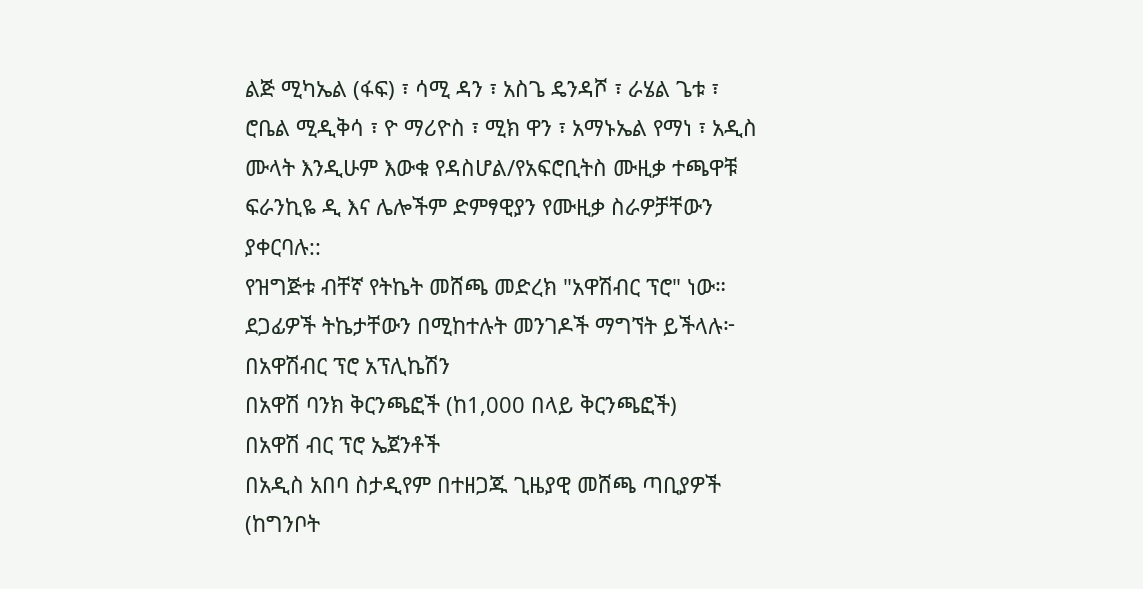ልጅ ሚካኤል (ፋፍ) ፣ ሳሚ ዳን ፣ አስጌ ዴንዳሾ ፣ ራሄል ጌቱ ፣ ሮቤል ሚዲቅሳ ፣ ዮ ማሪዮስ ፣ ሚክ ዋን ፣ አማኑኤል የማነ ፣ አዲስ ሙላት እንዲሁም እውቁ የዳስሆል/የአፍሮቢትስ ሙዚቃ ተጫዋቹ ፍራንኪዬ ዲ እና ሌሎችም ድምፃዊያን የሙዚቃ ስራዎቻቸውን ያቀርባሉ::
የዝግጅቱ ብቸኛ የትኬት መሸጫ መድረክ "አዋሽብር ፕሮ" ነው። ደጋፊዎች ትኬታቸውን በሚከተሉት መንገዶች ማግኘት ይችላሉ፦
በአዋሽብር ፕሮ አፕሊኬሽን
በአዋሽ ባንክ ቅርንጫፎች (ከ1,000 በላይ ቅርንጫፎች)
በአዋሽ ብር ፕሮ ኤጀንቶች
በአዲስ አበባ ስታዲየም በተዘጋጁ ጊዜያዊ መሸጫ ጣቢያዎች (ከግንቦት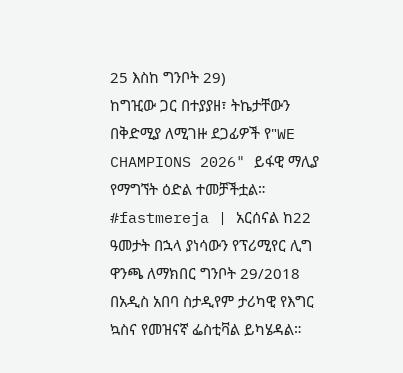25 እስከ ግንቦት 29)
ከግዢው ጋር በተያያዘ፣ ትኬታቸውን በቅድሚያ ለሚገዙ ደጋፊዎች የ"WE CHAMPIONS 2026" ይፋዊ ማሊያ የማግኘት ዕድል ተመቻችቷል።
#fastmereja | አርሰናል ከ22 ዓመታት በኋላ ያነሳውን የፕሪሚየር ሊግ ዋንጫ ለማክበር ግንቦት 29/2018 በአዲስ አበባ ስታዲየም ታሪካዊ የእግር ኳስና የመዝናኛ ፌስቲቫል ይካሄዳል።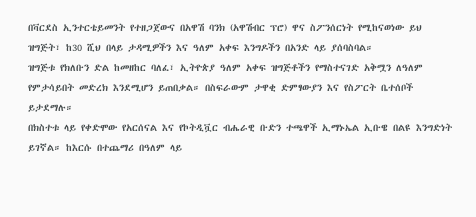በቫርደስ ኢንተርቴይመንት የተዘጋጀውና በአዋሽ ባንክ (አዋሽብር ፕሮ) ዋና ስፖንሰርነት የሚከናወነው ይህ ዝግጅት፣ ከ30 ሺህ በላይ ታዳሚዎችን እና ዓለም አቀፍ እንግዶችን በአንድ ላይ ያሰባስባል።
ዝግጅቱ የክለቡን ድል ከመዘከር ባለፈ፣ ኢትዮጵያ ዓለም አቀፍ ዝግጅቶችን የማስተናገድ አቅሟን ለዓለም የምታሳይበት መድረክ እንደሚሆን ይጠበቃል። በስፍራውም ታዋቂ ድምፃውያን እና የስፖርት ቤተሰቦች ይታደማሉ።
በክስተቱ ላይ የቀድሞው የአርሰናል እና የኮትዲቯር ብሔራዊ ቡድን ተጫዋች ኢማኑኤል ኢቡዌ በልዩ እንግድነት ይገኛል። ከእርሱ በተጨማሪ በዓለም ላይ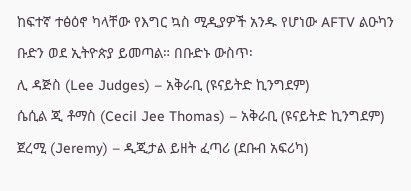ከፍተኛ ተፅዕኖ ካላቸው የእግር ኳስ ሚዲያዎች አንዱ የሆነው AFTV ልዑካን ቡድን ወደ ኢትዮጵያ ይመጣል። በቡድኑ ውስጥ፡
ሊ ዳጅስ (Lee Judges) – አቅራቢ (ዩናይትድ ኪንግደም)
ሴሲል ጂ ቶማስ (Cecil Jee Thomas) – አቅራቢ (ዩናይትድ ኪንግደም)
ጀረሚ (Jeremy) – ዲጂታል ይዘት ፈጣሪ (ደቡብ አፍሪካ)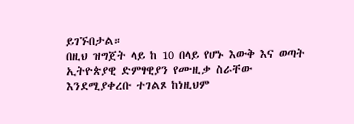ይገኙበታል።
በዚህ ዝግጀት ላይ ከ 10 በላይ የሆኑ እውቅ እና ወጣት ኢትዮጵያዊ ድምፃዊያን የሙዚቃ ስራቸው እንደሚያቀረቡ ተገልጾ ከነዚህም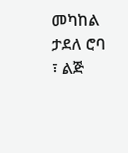መካከል ታደለ ሮባ ፣ ልጅ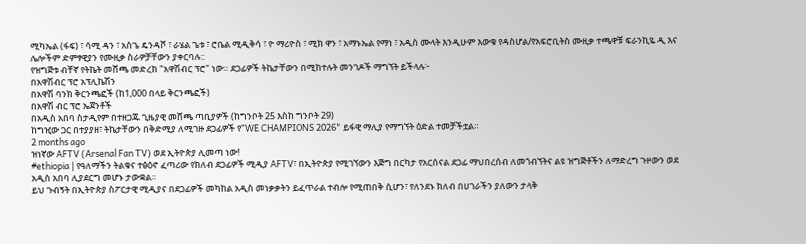ሚካኤል (ፋፍ) ፣ ሳሚ ዳን ፣ አስጌ ዴንዳሾ ፣ ራሄል ጌቱ ፣ ሮቤል ሚዲቅሳ ፣ ዮ ማሪዮስ ፣ ሚክ ዋን ፣ አማኑኤል የማነ ፣ አዲስ ሙላት እንዲሁም እውቁ የዳስሆል/የአፍሮቢትስ ሙዚቃ ተጫዋቹ ፍራንኪዬ ዲ እና ሌሎችም ድምፃዊያን የሙዚቃ ስራዎቻቸውን ያቀርባሉ::
የዝግጅቱ ብቸኛ የትኬት መሸጫ መድረክ "አዋሽብር ፕሮ" ነው። ደጋፊዎች ትኬታቸውን በሚከተሉት መንገዶች ማግኘት ይችላሉ፦
በአዋሽብር ፕሮ አፕሊኬሽን
በአዋሽ ባንክ ቅርንጫፎች (ከ1,000 በላይ ቅርንጫፎች)
በአዋሽ ብር ፕሮ ኤጀንቶች
በአዲስ አበባ ስታዲየም በተዘጋጁ ጊዜያዊ መሸጫ ጣቢያዎች (ከግንቦት 25 እስከ ግንቦት 29)
ከግዢው ጋር በተያያዘ፣ ትኬታቸውን በቅድሚያ ለሚገዙ ደጋፊዎች የ"WE CHAMPIONS 2026" ይፋዊ ማሊያ የማግኘት ዕድል ተመቻችቷል።
2 months ago
ዝነኛው AFTV (Arsenal Fan TV) ወደ ኢትዮጵያ ሊመጣ ነው!
#ethiopia | የዓለማችን ትልቁና ተፅዕኖ ፈጣሪው የክለብ ደጋፊዎች ሚዲያ AFTV፣ በኢትዮጵያ የሚገኘውን እጅግ በርካታ የአርሰናል ደጋፊ ማህበረሰብ ለመጎብኘትና ልዩ ዝግጅቶችን ለማድረግ ጉዞውን ወደ አዲስ አበባ ሊያደርግ መሆኑ ታውቋል።
ይህ ጉብኝት በኢትዮጵያ ስፖርታዊ ሚዲያና በደጋፊዎች መካከል አዲስ መነቃቃትን ይፈጥራል ተብሎ የሚጠበቅ ሲሆን፣ የለንደኑ ክለብ በሀገራችን ያለውን ታላቅ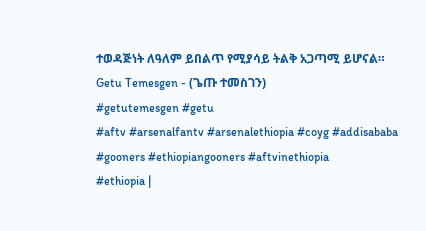ተወዳጅነት ለዓለም ይበልጥ የሚያሳይ ትልቅ አጋጣሚ ይሆናል።
Getu Temesgen - (ጌጡ ተመስገን)
#getutemesgen #getu
#aftv #arsenalfantv #arsenalethiopia #coyg #addisababa #gooners #ethiopiangooners #aftvinethiopia
#ethiopia |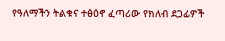የዓለማችን ትልቁና ተፅዕኖ ፈጣሪው የክለብ ደጋፊዎች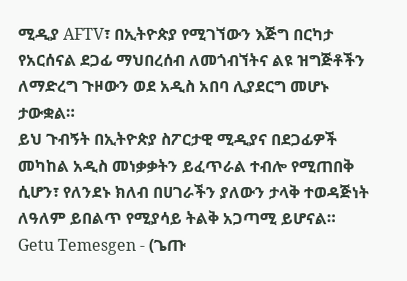ሚዲያ AFTV፣ በኢትዮጵያ የሚገኘውን እጅግ በርካታ የአርሰናል ደጋፊ ማህበረሰብ ለመጎብኘትና ልዩ ዝግጅቶችን ለማድረግ ጉዞውን ወደ አዲስ አበባ ሊያደርግ መሆኑ ታውቋል።
ይህ ጉብኝት በኢትዮጵያ ስፖርታዊ ሚዲያና በደጋፊዎች መካከል አዲስ መነቃቃትን ይፈጥራል ተብሎ የሚጠበቅ ሲሆን፣ የለንደኑ ክለብ በሀገራችን ያለውን ታላቅ ተወዳጅነት ለዓለም ይበልጥ የሚያሳይ ትልቅ አጋጣሚ ይሆናል።
Getu Temesgen - (ጌጡ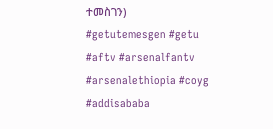ተመስገን)
#getutemesgen #getu
#aftv #arsenalfantv #arsenalethiopia #coyg #addisababa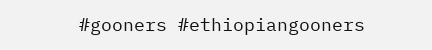#gooners #ethiopiangooners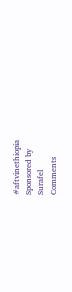#aftvinethiopia
Sponsored by
Surafel
Comments